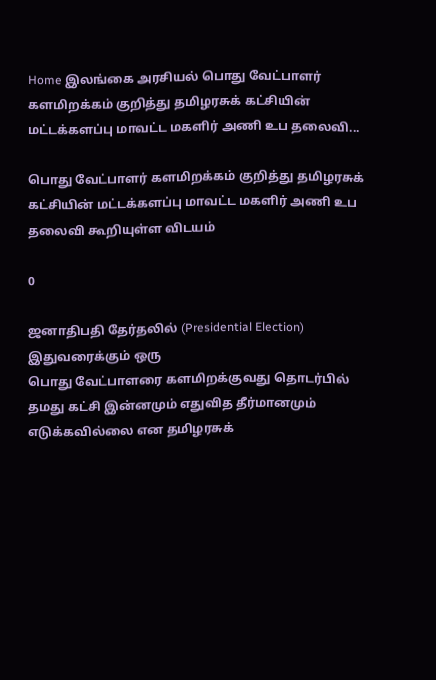Home இலங்கை அரசியல் பொது வேட்பாளர் களமிறக்கம் குறித்து தமிழரசுக் கட்சியின் மட்டக்களப்பு மாவட்ட மகளிர் அணி உப தலைவி...

பொது வேட்பாளர் களமிறக்கம் குறித்து தமிழரசுக் கட்சியின் மட்டக்களப்பு மாவட்ட மகளிர் அணி உப தலைவி கூறியுள்ள விடயம்

0

ஜனாதிபதி தேர்தலில் (Presidential Election) இதுவரைக்கும் ஒரு
பொது வேட்பாளரை களமிறக்குவது தொடர்பில் தமது கட்சி இன்னமும் எதுவித தீர்மானமும் எடுக்கவில்லை என தமிழரசுக்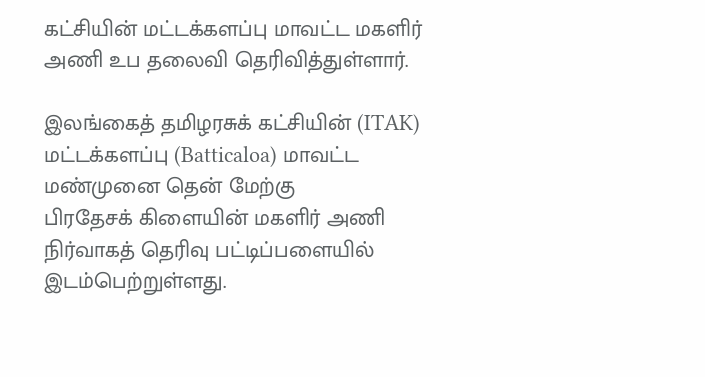கட்சியின் மட்டக்களப்பு மாவட்ட மகளிர் அணி உப தலைவி தெரிவித்துள்ளார்.

இலங்கைத் தமிழரசுக் கட்சியின் (ITAK) மட்டக்களப்பு (Batticaloa) மாவட்ட மண்முனை தென் மேற்கு
பிரதேசக் கிளையின் மகளிர் அணி நிர்வாகத் தெரிவு பட்டிப்பளையில் இடம்பெற்றுள்ளது.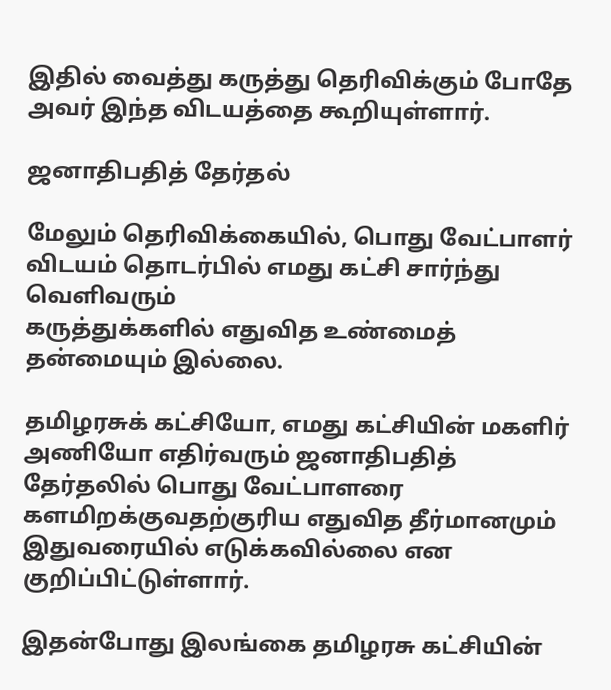இதில் வைத்து கருத்து தெரிவிக்கும் போதே அவர் இந்த விடயத்தை கூறியுள்ளார்.

ஜனாதிபதித் தேர்தல்

மேலும் தெரிவிக்கையில், பொது வேட்பாளர் விடயம் தொடர்பில் எமது கட்சி சார்ந்து வெளிவரும்
கருத்துக்களில் எதுவித உண்மைத் தன்மையும் இல்லை.

தமிழரசுக் கட்சியோ, எமது கட்சியின் மகளிர் அணியோ எதிர்வரும் ஜனாதிபதித்
தேர்தலில் பொது வேட்பாளரை களமிறக்குவதற்குரிய எதுவித தீர்மானமும் இதுவரையில் எடுக்கவில்லை என குறிப்பிட்டுள்ளார்.

இதன்போது இலங்கை தமிழரசு கட்சியின்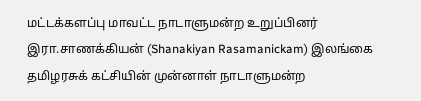மட்டக்களப்பு மாவட்ட நாடாளுமன்ற உறுப்பினர்
இரா.சாணக்கியன் (Shanakiyan Rasamanickam) இலங்கை தமிழரசுக் கட்சியின் முன்னாள் நாடாளுமன்ற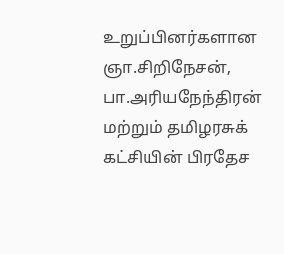உறுப்பினர்களான
ஞா.சிறிநேசன், பா.அரியநேந்திரன் மற்றும் தமிழரசுக் கட்சியின் பிரதேச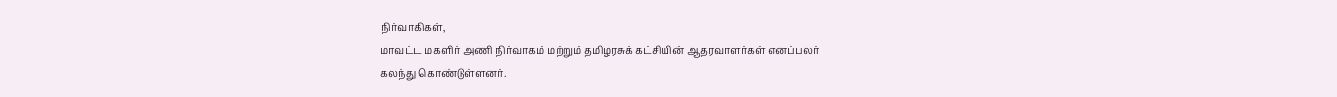நிர்வாகிகள்,
மாவட்ட மகளிர் அணி நிர்வாகம் மற்றும் தமிழரசுக் கட்சியின் ஆதரவாளர்கள் எனப்பலர்
கலந்து கொண்டுள்ளனர்.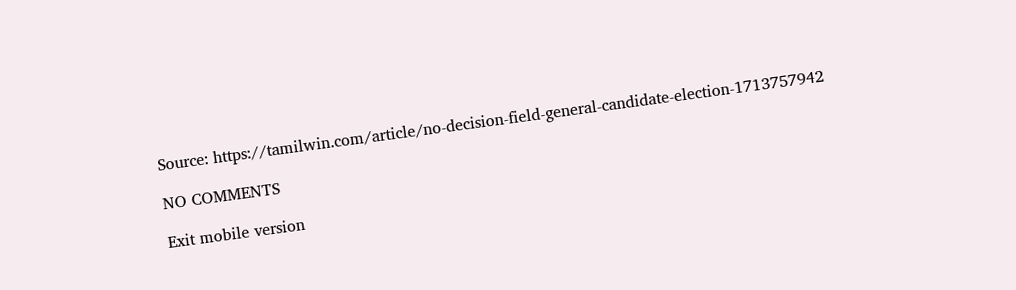Source: https://tamilwin.com/article/no-decision-field-general-candidate-election-1713757942

NO COMMENTS

Exit mobile version